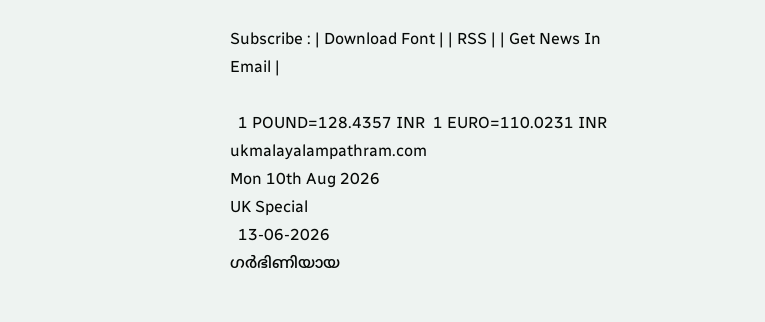Subscribe : | Download Font | | RSS | | Get News In Email |

  1 POUND=128.4357 INR  1 EURO=110.0231 INR
ukmalayalampathram.com
Mon 10th Aug 2026
UK Special
  13-06-2026
ഗര്‍ഭിണിയായ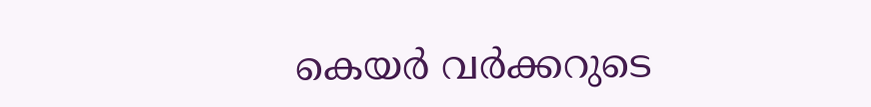കെയര്‍ വര്‍ക്കറുടെ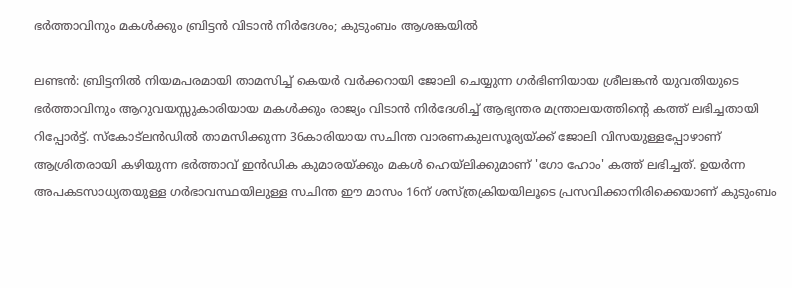ഭര്‍ത്താവിനും മകള്‍ക്കും ബ്രിട്ടന്‍ വിടാന്‍ നിര്‍ദേശം; കുടുംബം ആശങ്കയില്‍

ലണ്ടന്‍: ബ്രിട്ടനില്‍ നിയമപരമായി താമസിച്ച് കെയര്‍ വര്‍ക്കറായി ജോലി ചെയ്യുന്ന ഗര്‍ഭിണിയായ ശ്രീലങ്കന്‍ യുവതിയുടെ ഭര്‍ത്താവിനും ആറുവയസ്സുകാരിയായ മകള്‍ക്കും രാജ്യം വിടാന്‍ നിര്‍ദേശിച്ച് ആഭ്യന്തര മന്ത്രാലയത്തിന്റെ കത്ത് ലഭിച്ചതായി റിപ്പോര്‍ട്ട്. സ്‌കോട്‌ലന്‍ഡില്‍ താമസിക്കുന്ന 36കാരിയായ സചിന്ത വാരണകുലസൂര്യയ്ക്ക് ജോലി വിസയുള്ളപ്പോഴാണ് ആശ്രിതരായി കഴിയുന്ന ഭര്‍ത്താവ് ഇന്‍ഡിക കുമാരയ്ക്കും മകള്‍ ഹെയ്‌ലിക്കുമാണ് 'ഗോ ഹോം' കത്ത് ലഭിച്ചത്. ഉയര്‍ന്ന അപകടസാധ്യതയുള്ള ഗര്‍ഭാവസ്ഥയിലുള്ള സചിന്ത ഈ മാസം 16ന് ശസ്ത്രക്രിയയിലൂടെ പ്രസവിക്കാനിരിക്കെയാണ് കുടുംബം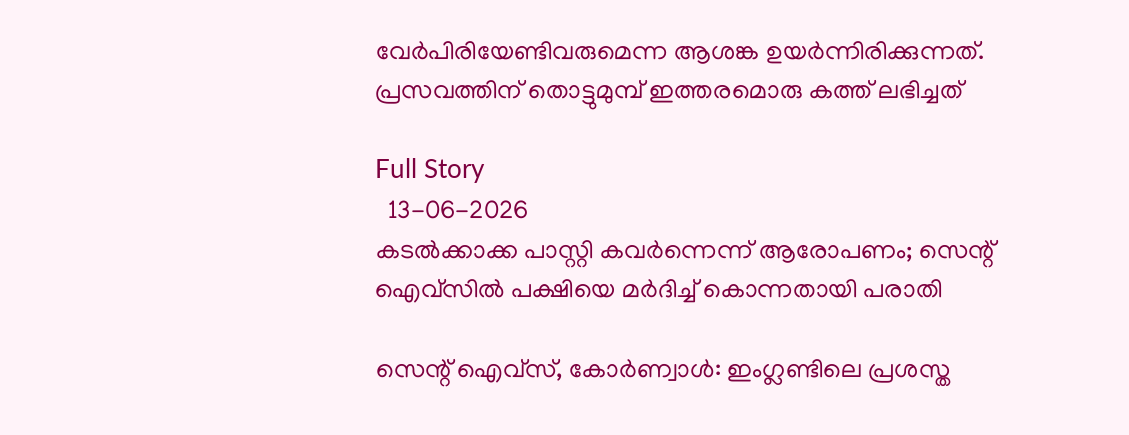വേര്‍പിരിയേണ്ടിവരുമെന്ന ആശങ്ക ഉയര്‍ന്നിരിക്കുന്നത്. പ്രസവത്തിന് തൊട്ടുമുമ്പ് ഇത്തരമൊരു കത്ത് ലഭിച്ചത്

Full Story
  13-06-2026
കടല്‍ക്കാക്ക പാസ്റ്റി കവര്‍ന്നെന്ന് ആരോപണം; സെന്റ് ഐവ്സില്‍ പക്ഷിയെ മര്‍ദിച്ച് കൊന്നതായി പരാതി

സെന്റ് ഐവ്സ്, കോര്‍ണ്വാള്‍: ഇംഗ്ലണ്ടിലെ പ്രശസ്ത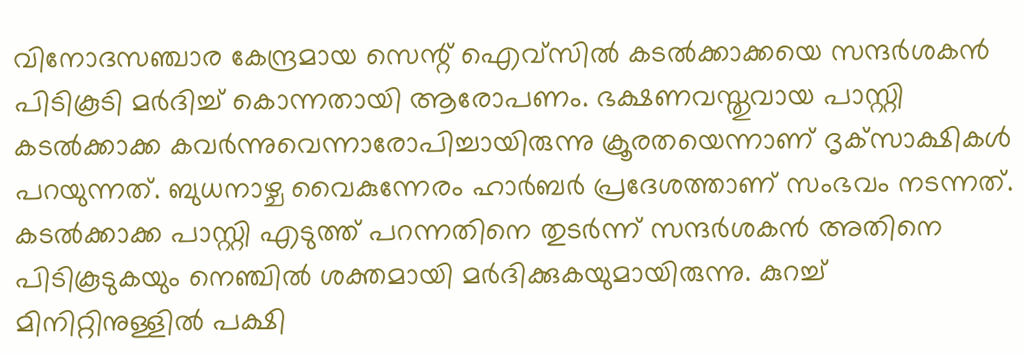വിനോദസഞ്ചാര കേന്ദ്രമായ സെന്റ് ഐവ്സില്‍ കടല്‍ക്കാക്കയെ സന്ദര്‍ശകന്‍ പിടികൂടി മര്‍ദിച്ച് കൊന്നതായി ആരോപണം. ഭക്ഷണവസ്തുവായ പാസ്റ്റി കടല്‍ക്കാക്ക കവര്‍ന്നുവെന്നാരോപിച്ചായിരുന്നു ക്രൂരതയെന്നാണ് ദൃക്‌സാക്ഷികള്‍ പറയുന്നത്. ബുധനാഴ്ച വൈകുന്നേരം ഹാര്‍ബര്‍ പ്രദേശത്താണ് സംഭവം നടന്നത്. കടല്‍ക്കാക്ക പാസ്റ്റി എടുത്ത് പറന്നതിനെ തുടര്‍ന്ന് സന്ദര്‍ശകന്‍ അതിനെ പിടികൂടുകയും നെഞ്ചില്‍ ശക്തമായി മര്‍ദിക്കുകയുമായിരുന്നു. കുറച്ച് മിനിറ്റിനുള്ളില്‍ പക്ഷി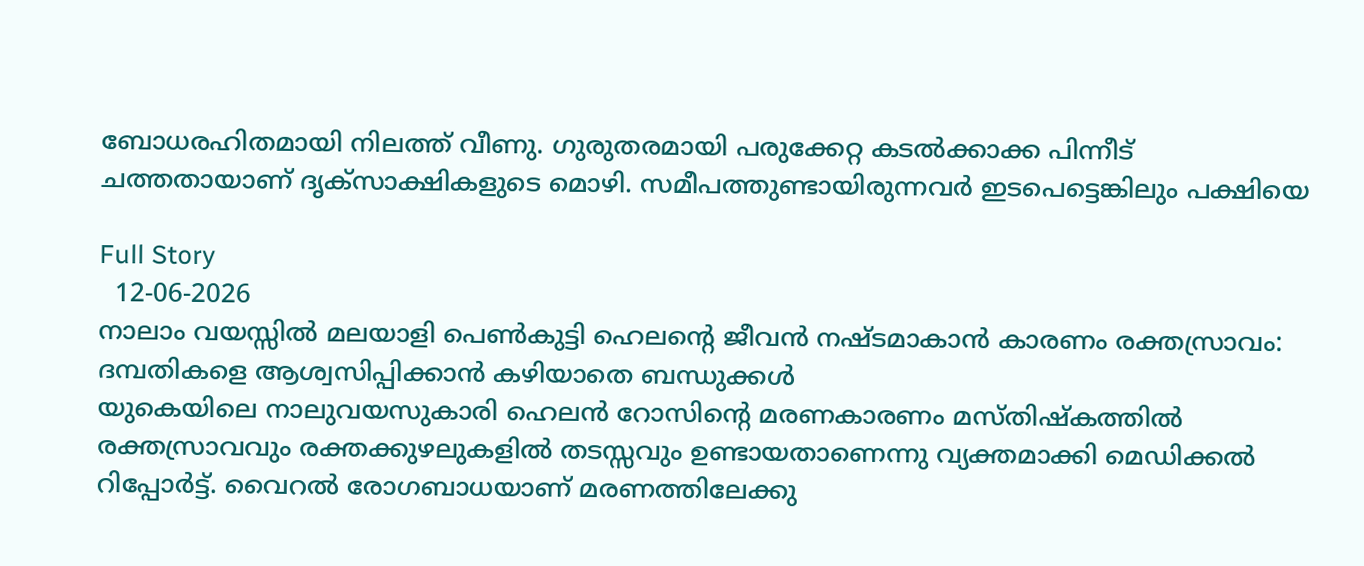ബോധരഹിതമായി നിലത്ത് വീണു. ഗുരുതരമായി പരുക്കേറ്റ കടല്‍ക്കാക്ക പിന്നീട് ചത്തതായാണ് ദൃക്‌സാക്ഷികളുടെ മൊഴി. സമീപത്തുണ്ടായിരുന്നവര്‍ ഇടപെട്ടെങ്കിലും പക്ഷിയെ

Full Story
  12-06-2026
നാലാം വയസ്സില്‍ മലയാളി പെണ്‍കുട്ടി ഹെലന്റെ ജീവന്‍ നഷ്ടമാകാന്‍ കാരണം രക്തസ്രാവം: ദമ്പതികളെ ആശ്വസിപ്പിക്കാന്‍ കഴിയാതെ ബന്ധുക്കള്‍
യുകെയിലെ നാലുവയസുകാരി ഹെലന്‍ റോസിന്റെ മരണകാരണം മസ്തിഷ്‌കത്തില്‍ രക്തസ്രാവവും രക്തക്കുഴലുകളില്‍ തടസ്സവും ഉണ്ടായതാണെന്നു വ്യക്തമാക്കി മെഡിക്കല്‍ റിപ്പോര്‍ട്ട്. വൈറല്‍ രോഗബാധയാണ് മരണത്തിലേക്കു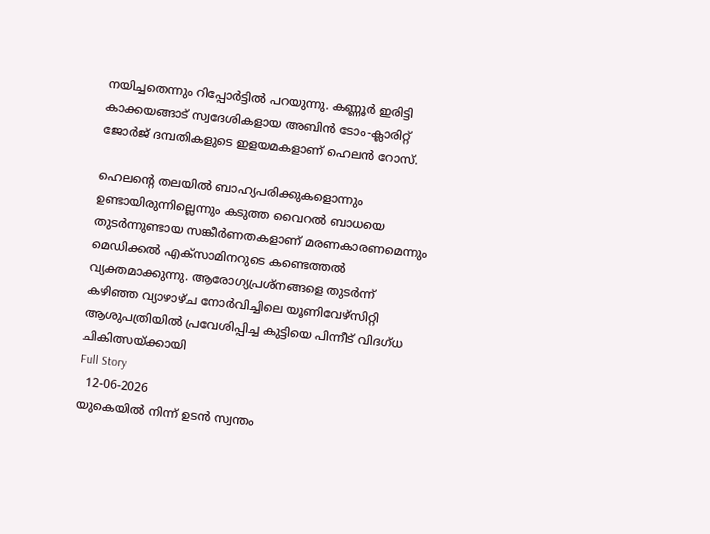നയിച്ചതെന്നും റിപ്പോര്‍ട്ടില്‍ പറയുന്നു. കണ്ണൂര്‍ ഇരിട്ടി കാക്കയങ്ങാട് സ്വദേശികളായ അബിന്‍ ടോം-ക്ലാരിറ്റ് ജോര്‍ജ് ദമ്പതികളുടെ ഇളയമകളാണ് ഹെലന്‍ റോസ്.

ഹെലന്റെ തലയില്‍ ബാഹ്യപരിക്കുകളൊന്നും ഉണ്ടായിരുന്നില്ലെന്നും കടുത്ത വൈറല്‍ ബാധയെ തുടര്‍ന്നുണ്ടായ സങ്കീര്‍ണതകളാണ് മരണകാരണമെന്നും മെഡിക്കല്‍ എക്‌സാമിനറുടെ കണ്ടെത്തല്‍ വ്യക്തമാക്കുന്നു. ആരോഗ്യപ്രശ്‌നങ്ങളെ തുടര്‍ന്ന് കഴിഞ്ഞ വ്യാഴാഴ്ച നോര്‍വിച്ചിലെ യൂണിവേഴ്‌സിറ്റി ആശുപത്രിയില്‍ പ്രവേശിപ്പിച്ച കുട്ടിയെ പിന്നീട് വിദഗ്ധ ചികിത്സയ്ക്കായി
Full Story
  12-06-2026
യുകെയില്‍ നിന്ന് ഉടന്‍ സ്വന്തം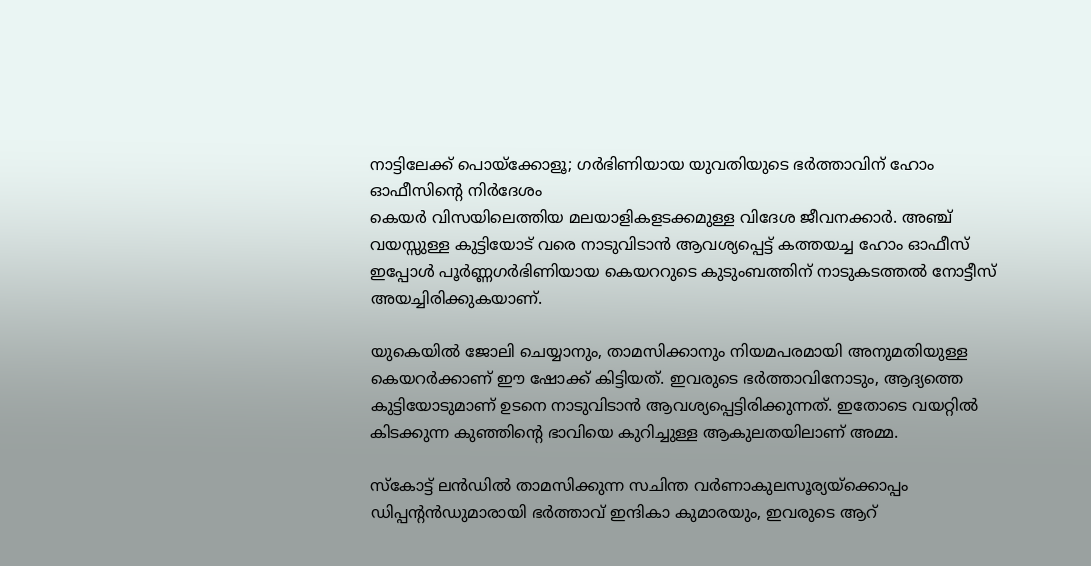നാട്ടിലേക്ക് പൊയ്‌ക്കോളൂ; ഗര്‍ഭിണിയായ യുവതിയുടെ ഭര്‍ത്താവിന് ഹോം ഓഫീസിന്റെ നിര്‍ദേശം
കെയര്‍ വിസയിലെത്തിയ മലയാളികളടക്കമുള്ള വിദേശ ജീവനക്കാര്‍. അഞ്ച് വയസ്സുള്ള കുട്ടിയോട് വരെ നാടുവിടാന്‍ ആവശ്യപ്പെട്ട് കത്തയച്ച ഹോം ഓഫീസ് ഇപ്പോള്‍ പൂര്‍ണ്ണഗര്‍ഭിണിയായ കെയററുടെ കുടുംബത്തിന് നാടുകടത്തല്‍ നോട്ടീസ് അയച്ചിരിക്കുകയാണ്.

യുകെയില്‍ ജോലി ചെയ്യാനും, താമസിക്കാനും നിയമപരമായി അനുമതിയുള്ള കെയറര്‍ക്കാണ് ഈ ഷോക്ക് കിട്ടിയത്. ഇവരുടെ ഭര്‍ത്താവിനോടും, ആദ്യത്തെ കുട്ടിയോടുമാണ് ഉടനെ നാടുവിടാന്‍ ആവശ്യപ്പെട്ടിരിക്കുന്നത്. ഇതോടെ വയറ്റില്‍ കിടക്കുന്ന കുഞ്ഞിന്റെ ഭാവിയെ കുറിച്ചുള്ള ആകുലതയിലാണ് അമ്മ.

സ്‌കോട്ട് ലന്‍ഡില്‍ താമസിക്കുന്ന സചിന്ത വര്‍ണാകുലസൂര്യയ്ക്കൊപ്പം ഡിപ്പന്റന്‍ഡുമാരായി ഭര്‍ത്താവ് ഇന്ദികാ കുമാരയും, ഇവരുടെ ആറ്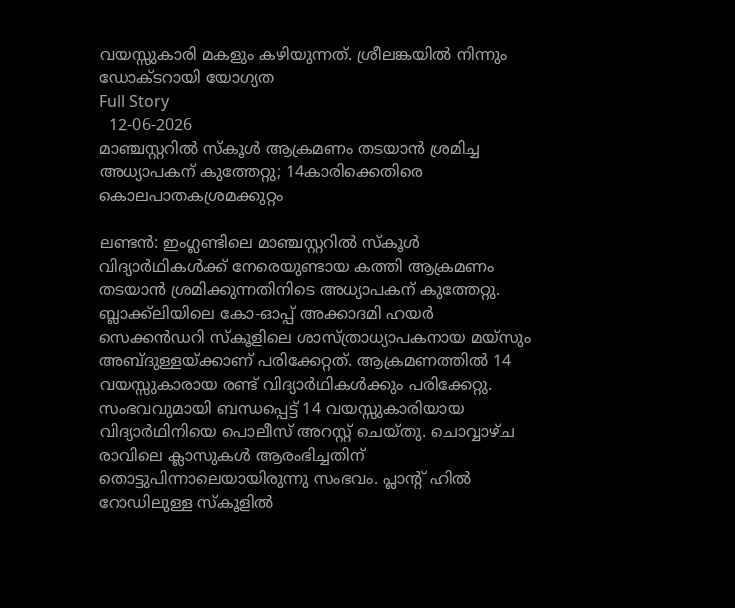വയസ്സുകാരി മകളും കഴിയുന്നത്. ശ്രീലങ്കയില്‍ നിന്നും ഡോക്ടറായി യോഗ്യത
Full Story
  12-06-2026
മാഞ്ചസ്റ്ററില്‍ സ്‌കൂള്‍ ആക്രമണം തടയാന്‍ ശ്രമിച്ച അധ്യാപകന് കുത്തേറ്റു; 14കാരിക്കെതിരെ കൊലപാതകശ്രമക്കുറ്റം

ലണ്ടന്‍: ഇംഗ്ലണ്ടിലെ മാഞ്ചസ്റ്ററില്‍ സ്‌കൂള്‍ വിദ്യാര്‍ഥികള്‍ക്ക് നേരെയുണ്ടായ കത്തി ആക്രമണം തടയാന്‍ ശ്രമിക്കുന്നതിനിടെ അധ്യാപകന് കുത്തേറ്റു. ബ്ലാക്ക്‌ലിയിലെ കോ-ഓപ്പ് അക്കാദമി ഹയര്‍ സെക്കന്‍ഡറി സ്‌കൂളിലെ ശാസ്ത്രാധ്യാപകനായ മയ്‌സും അബ്ദുള്ളയ്ക്കാണ് പരിക്കേറ്റത്. ആക്രമണത്തില്‍ 14 വയസ്സുകാരായ രണ്ട് വിദ്യാര്‍ഥികള്‍ക്കും പരിക്കേറ്റു. സംഭവവുമായി ബന്ധപ്പെട്ട് 14 വയസ്സുകാരിയായ വിദ്യാര്‍ഥിനിയെ പൊലീസ് അറസ്റ്റ് ചെയ്തു. ചൊവ്വാഴ്ച രാവിലെ ക്ലാസുകള്‍ ആരംഭിച്ചതിന് തൊട്ടുപിന്നാലെയായിരുന്നു സംഭവം. പ്ലാന്റ് ഹില്‍ റോഡിലുള്ള സ്‌കൂളില്‍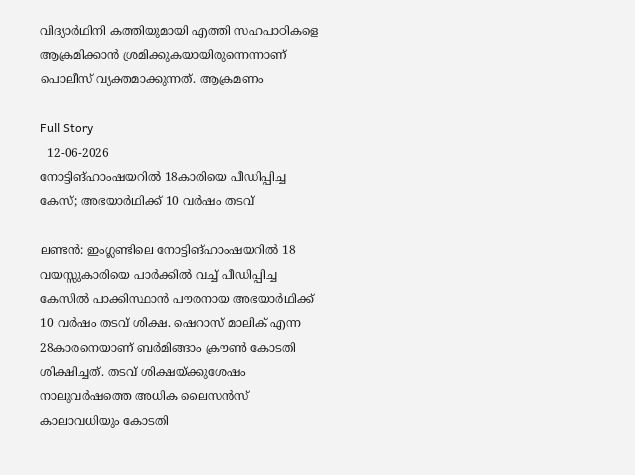വിദ്യാര്‍ഥിനി കത്തിയുമായി എത്തി സഹപാഠികളെ ആക്രമിക്കാന്‍ ശ്രമിക്കുകയായിരുന്നെന്നാണ് പൊലീസ് വ്യക്തമാക്കുന്നത്. ആക്രമണം

Full Story
  12-06-2026
നോട്ടിങ്ഹാംഷയറില്‍ 18കാരിയെ പീഡിപ്പിച്ച കേസ്; അഭയാര്‍ഥിക്ക് 10 വര്‍ഷം തടവ്

ലണ്ടന്‍: ഇംഗ്ലണ്ടിലെ നോട്ടിങ്ഹാംഷയറില്‍ 18 വയസ്സുകാരിയെ പാര്‍ക്കില്‍ വച്ച് പീഡിപ്പിച്ച കേസില്‍ പാക്കിസ്ഥാന്‍ പൗരനായ അഭയാര്‍ഥിക്ക് 10 വര്‍ഷം തടവ് ശിക്ഷ. ഷെറാസ് മാലിക് എന്ന 28കാരനെയാണ് ബര്‍മിങ്ങാം ക്രൗണ്‍ കോടതി ശിക്ഷിച്ചത്. തടവ് ശിക്ഷയ്ക്കുശേഷം നാലുവര്‍ഷത്തെ അധിക ലൈസന്‍സ് കാലാവധിയും കോടതി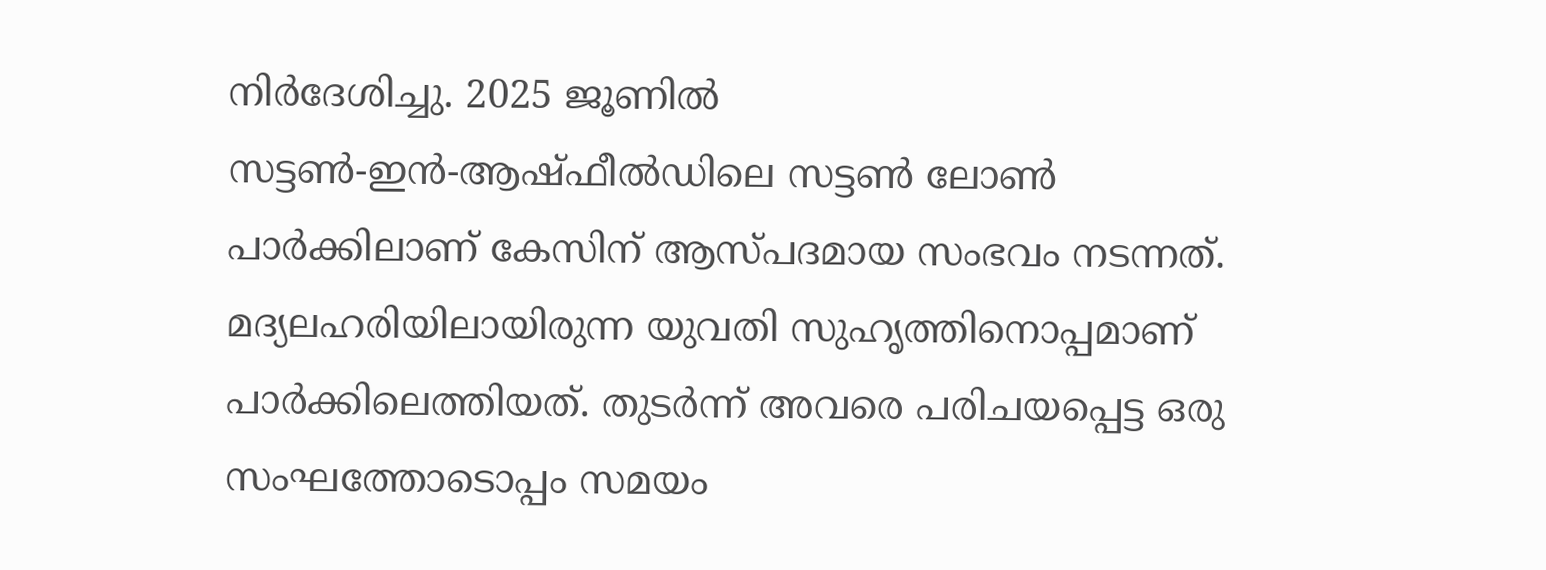നിര്‍ദേശിച്ചു. 2025 ജൂണില്‍ സട്ടണ്‍-ഇന്‍-ആഷ്ഫീല്‍ഡിലെ സട്ടണ്‍ ലോണ്‍ പാര്‍ക്കിലാണ് കേസിന് ആസ്പദമായ സംഭവം നടന്നത്. മദ്യലഹരിയിലായിരുന്ന യുവതി സുഹൃത്തിനൊപ്പമാണ് പാര്‍ക്കിലെത്തിയത്. തുടര്‍ന്ന് അവരെ പരിചയപ്പെട്ട ഒരു സംഘത്തോടൊപ്പം സമയം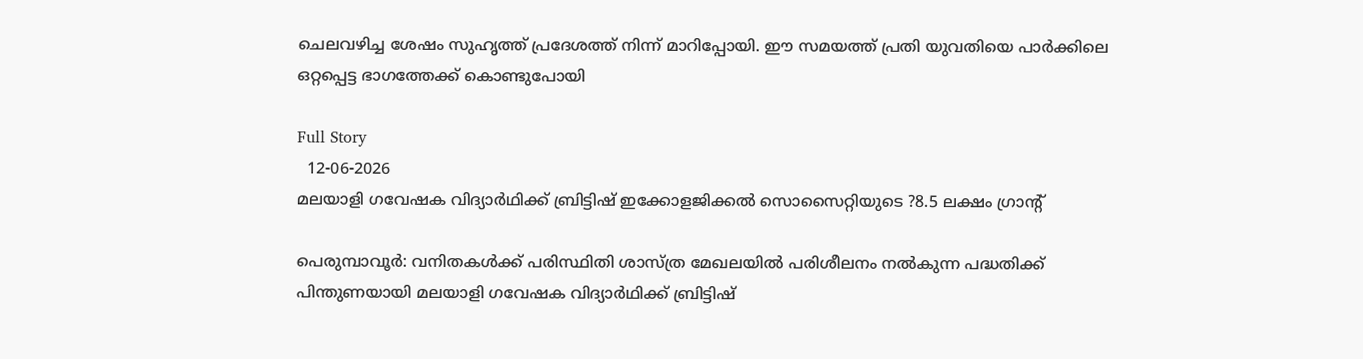ചെലവഴിച്ച ശേഷം സുഹൃത്ത് പ്രദേശത്ത് നിന്ന് മാറിപ്പോയി. ഈ സമയത്ത് പ്രതി യുവതിയെ പാര്‍ക്കിലെ ഒറ്റപ്പെട്ട ഭാഗത്തേക്ക് കൊണ്ടുപോയി

Full Story
  12-06-2026
മലയാളി ഗവേഷക വിദ്യാര്‍ഥിക്ക് ബ്രിട്ടിഷ് ഇക്കോളജിക്കല്‍ സൊസൈറ്റിയുടെ ?8.5 ലക്ഷം ഗ്രാന്റ്

പെരുമ്പാവൂര്‍: വനിതകള്‍ക്ക് പരിസ്ഥിതി ശാസ്ത്ര മേഖലയില്‍ പരിശീലനം നല്‍കുന്ന പദ്ധതിക്ക് പിന്തുണയായി മലയാളി ഗവേഷക വിദ്യാര്‍ഥിക്ക് ബ്രിട്ടിഷ്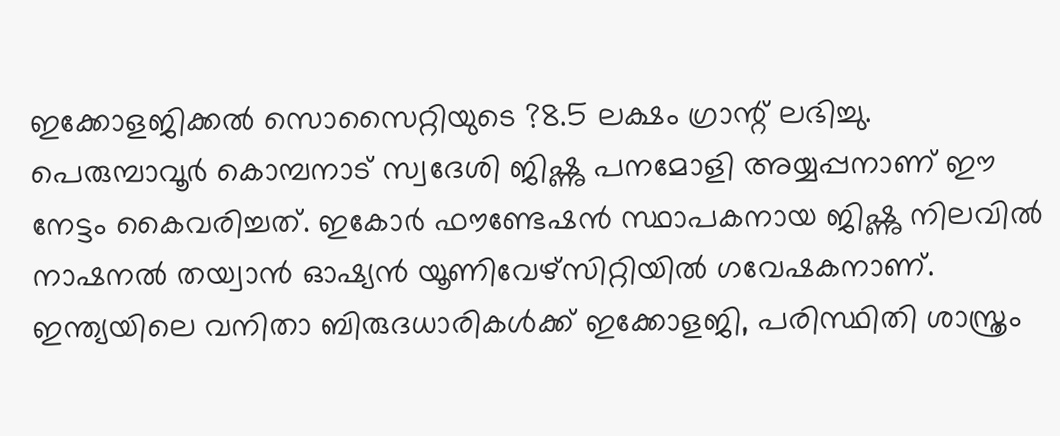ഇക്കോളജിക്കല്‍ സൊസൈറ്റിയുടെ ?8.5 ലക്ഷം ഗ്രാന്റ് ലഭിച്ചു. പെരുമ്പാവൂര്‍ കൊമ്പനാട് സ്വദേശി ജിഷ്ണു പനമോളി അയ്യപ്പനാണ് ഈ നേട്ടം കൈവരിച്ചത്. ഇകോര്‍ ഫൗണ്ടേഷന്‍ സ്ഥാപകനായ ജിഷ്ണു നിലവില്‍ നാഷനല്‍ തയ്വാന്‍ ഓഷ്യന്‍ യൂണിവേഴ്‌സിറ്റിയില്‍ ഗവേഷകനാണ്. ഇന്ത്യയിലെ വനിതാ ബിരുദധാരികള്‍ക്ക് ഇക്കോളജി, പരിസ്ഥിതി ശാസ്ത്രം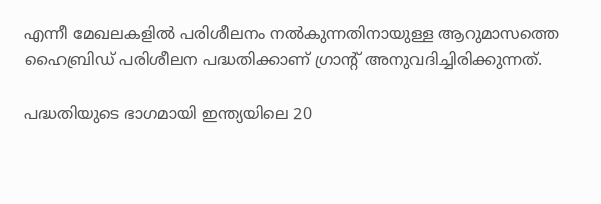എന്നീ മേഖലകളില്‍ പരിശീലനം നല്‍കുന്നതിനായുള്ള ആറുമാസത്തെ ഹൈബ്രിഡ് പരിശീലന പദ്ധതിക്കാണ് ഗ്രാന്റ് അനുവദിച്ചിരിക്കുന്നത്.

പദ്ധതിയുടെ ഭാഗമായി ഇന്ത്യയിലെ 20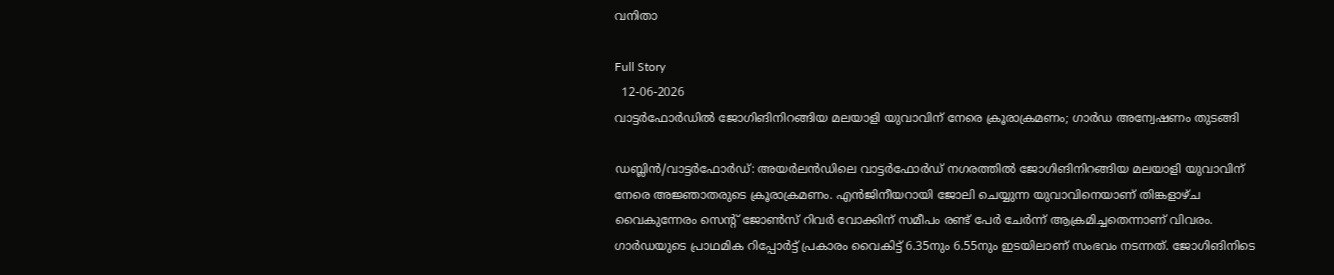വനിതാ

Full Story
  12-06-2026
വാട്ടര്‍ഫോര്‍ഡില്‍ ജോഗിങിനിറങ്ങിയ മലയാളി യുവാവിന് നേരെ ക്രൂരാക്രമണം; ഗാര്‍ഡ അന്വേഷണം തുടങ്ങി

ഡബ്ലിന്‍/വാട്ടര്‍ഫോര്‍ഡ്: അയര്‍ലന്‍ഡിലെ വാട്ടര്‍ഫോര്‍ഡ് നഗരത്തില്‍ ജോഗിങിനിറങ്ങിയ മലയാളി യുവാവിന് നേരെ അജ്ഞാതരുടെ ക്രൂരാക്രമണം. എന്‍ജിനീയറായി ജോലി ചെയ്യുന്ന യുവാവിനെയാണ് തിങ്കളാഴ്ച വൈകുന്നേരം സെന്റ് ജോണ്‍സ് റിവര്‍ വോക്കിന് സമീപം രണ്ട് പേര്‍ ചേര്‍ന്ന് ആക്രമിച്ചതെന്നാണ് വിവരം. ഗാര്‍ഡയുടെ പ്രാഥമിക റിപ്പോര്‍ട്ട് പ്രകാരം വൈകിട്ട് 6.35നും 6.55നും ഇടയിലാണ് സംഭവം നടന്നത്. ജോഗിങിനിടെ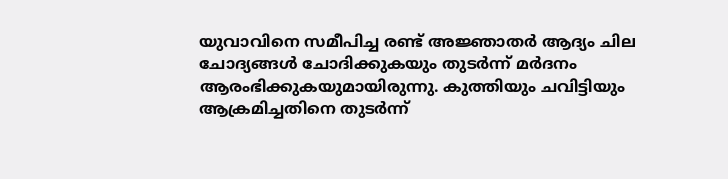യുവാവിനെ സമീപിച്ച രണ്ട് അജ്ഞാതര്‍ ആദ്യം ചില ചോദ്യങ്ങള്‍ ചോദിക്കുകയും തുടര്‍ന്ന് മര്‍ദനം ആരംഭിക്കുകയുമായിരുന്നു. കുത്തിയും ചവിട്ടിയും ആക്രമിച്ചതിനെ തുടര്‍ന്ന്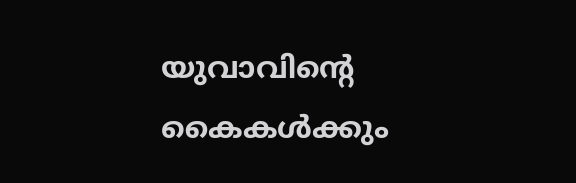യുവാവിന്റെ കൈകള്‍ക്കും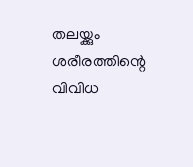തലയ്ക്കും ശരീരത്തിന്റെ വിവിധ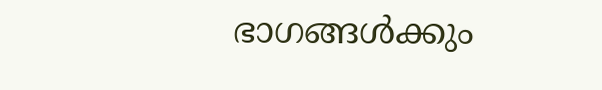ഭാഗങ്ങള്‍ക്കും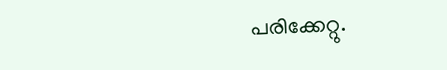പരിക്കേറ്റു.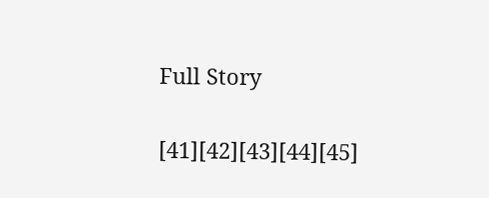Full Story

[41][42][43][44][45]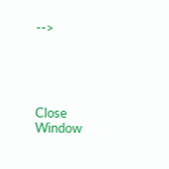-->





Close Window